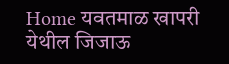Home यवतमाळ खापरी येथील जिजाऊ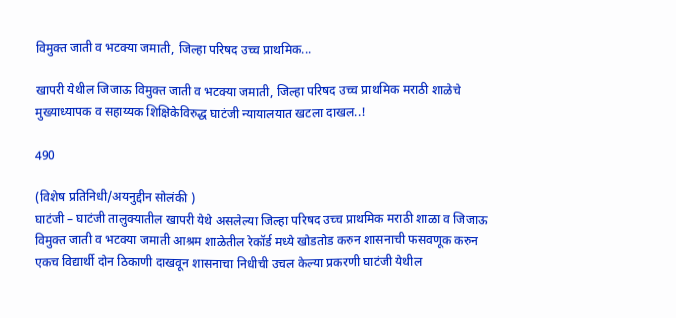विमुक्त जाती व भटक्या जमाती, जिल्हा परिषद उच्च प्राथमिक...

खापरी येथील जिजाऊ विमुक्त जाती व भटक्या जमाती, जिल्हा परिषद उच्च प्राथमिक मराठी शाळेचे मुख्याध्यापक व सहाय्यक शिक्षिकेविरुद्ध घाटंजी न्यायालयात खटला दाखल..!

490

(विशेष प्रतिनिधी/अयनुद्दीन सोलंकी )
घाटंजी – घाटंजी तालुक्यातील खापरी येथे असलेल्या जिल्हा परिषद उच्च प्राथमिक मराठी शाळा व जिजाऊ विमुक्त जाती व भटक्या जमाती आश्रम शाळेतील रेकॉर्ड मध्ये खोडतोड करुन शासनाची फसवणूक करुन एकच विद्यार्थी दोन ठिकाणी दाखवून शासनाचा निधीची उचल केल्या प्रकरणी घाटंजी येथील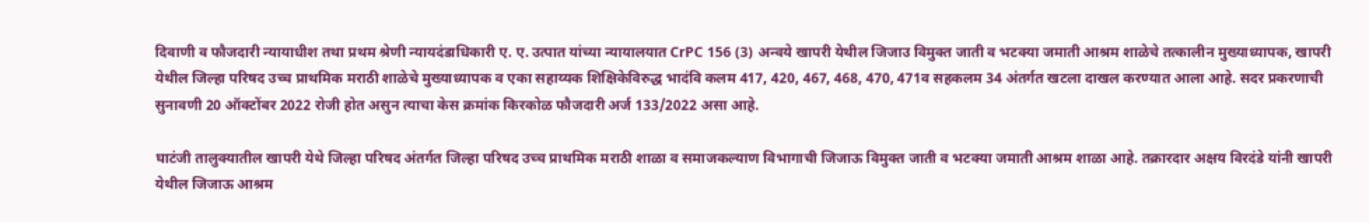दिवाणी व फौजदारी न्यायाधीश तथा प्रथम श्रेणी न्यायदंडाधिकारी ए. ए. उत्पात यांच्या न्यायालयात CrPC 156 (3) अन्वये खापरी येथील जिजाउ विमुक्त जाती व भटक्या जमाती आश्रम शाळेचे तत्कालीन मुख्याध्यापक, खापरी येथील जिल्हा परिषद उच्च प्राथमिक मराठी शाळेचे मुख्याध्यापक व एका सहाय्यक शिक्षिकेविरुद्ध भादंवि कलम 417, 420, 467, 468, 470, 471व सहकलम 34 अंतर्गत खटला दाखल करण्यात आला आहे. सदर प्रकरणाची सुनावणी 20 ऑक्टोंबर 2022 रोजी होत असुन त्याचा केस क्रमांक किरकोळ फौजदारी अर्ज 133/2022 असा आहे.

घाटंजी तालुक्यातील खापरी येथे जिल्हा परिषद अंतर्गत जिल्हा परिषद उच्च प्राथमिक मराठी शाळा व समाजकल्याण विभागाची जिजाऊ विमुक्त जाती व भटक्या जमाती आश्रम शाळा आहे. तक्रारदार अक्षय विरदंडे यांनी खापरी येथील जिजाऊ आश्रम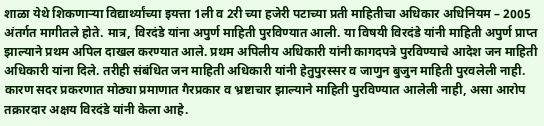शाळा येथे शिकणाऱ्या विद्यार्थ्यांच्या इयत्ता 1ली व 2री च्या हजेरी पटाच्या प्रती माहितीचा अधिकार अधिनियम – 2005 अंतर्गत मागीतले होते. मात्र, विरदंडे यांना अपुर्ण माहिती पुरविण्यात आली. या विषयी विरदंडे यांनी माहिती अपुर्ण प्राप्त झाल्याने प्रथम अपिल दाखल करण्यात आले. प्रथम अपिलीय अधिकारी यांनी कागदपत्रे पुरविण्याचे आदेश जन माहिती अधिकारी यांना दिले. तरीही संबंधित जन माहिती अधिकारी यांनी हेतुपुरस्सर व जाणुन बुजुन माहिती पुरवलेली नाही. कारण सदर प्रकरणात मोठ्या प्रमाणात गैरप्रकार व भ्रष्टाचार झाल्याने माहिती पुरविण्यात आलेली नाही, असा आरोप तक्रारदार अक्षय विरदंडे यांनी केला आहे.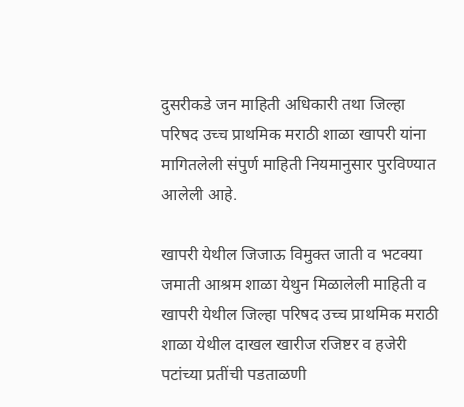दुसरीकडे जन माहिती अधिकारी तथा जिल्हा परिषद उच्च प्राथमिक मराठी शाळा खापरी यांना मागितलेली संपुर्ण माहिती नियमानुसार पुरविण्यात आलेली आहे.

खापरी येथील जिजाऊ विमुक्त जाती व भटक्या जमाती आश्रम शाळा येथुन मिळालेली माहिती व खापरी येथील जिल्हा परिषद उच्च प्राथमिक मराठी शाळा येथील दाखल खारीज रजिष्टर व हजेरी पटांच्या प्रतींची पडताळणी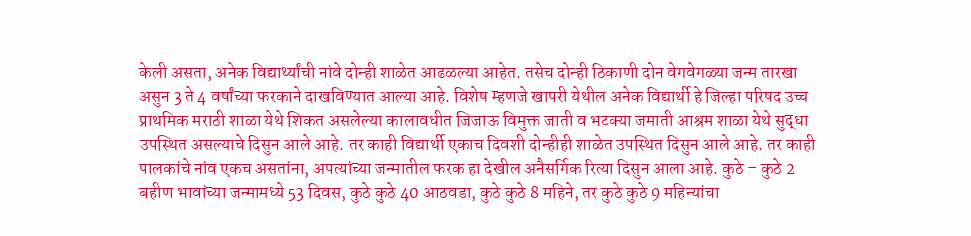केली असता, अनेक विद्यार्थ्यांची नांवे दोन्ही शाळेत आढळल्या आहेत. तसेच दोन्ही ठिकाणी दोन वेगवेगळ्या जन्म तारखा असुन 3 ते 4 वर्षांच्या फरकाने दाखविण्यात आल्या आहे. विशेष म्हणजे खापरी येथील अनेक विद्यार्थी हे जिल्हा परिषद उच्च प्राथमिक मराठी शाळा येथे शिकत असलेल्या कालावधीत जिजाऊ विमुक्त जाती व भटक्या जमाती आश्रम शाळा येथे सुद्धा उपस्थित असल्याचे दिसुन आले आहे. तर काही विद्यार्थी एकाच दिवशी दोन्हीही शाळेत उपस्थित दिसुन आले आहे. तर काही पालकांचे नांव एकच असतांना, अपत्यांच्या जन्मातील फरक हा देखील अनैसर्गिक रित्या दिसुन आला आहे. कुठे – कुठे 2 बहीण भावांच्या जन्मामध्ये 53 दिवस, कुठे कुठे 40 आठवडा, कुठे कुठे 8 महिने, तर कुठे कुठे 9 महिन्यांचा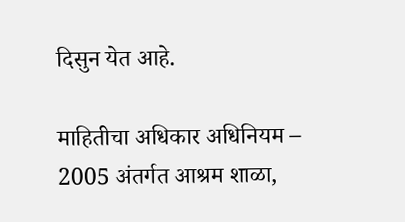दिसुन येत आहे.

माहितीचा अधिकार अधिनियम – 2005 अंतर्गत आश्रम शाळा,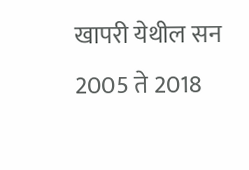खापरी येथील सन 2005 ते 2018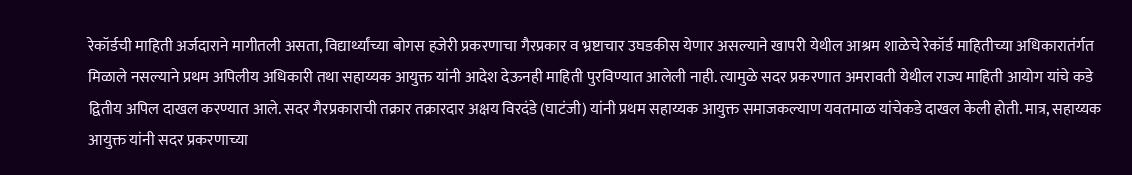रेकॉर्डची माहिती अर्जदाराने मागीतली असता, विद्यार्थ्यांच्या बोगस हजेरी प्रकरणाचा गैरप्रकार व भ्रष्टाचार उघडकीस येणार असल्याने खापरी येथील आश्रम शाळेचे रेकॉर्ड माहितीच्या अधिकारातंर्गत मिळाले नसल्याने प्रथम अपिलीय अधिकारी तथा सहाय्यक आयुक्त यांनी आदेश देऊनही माहिती पुरविण्यात आलेली नाही. त्यामुळे सदर प्रकरणात अमरावती येथील राज्य माहिती आयोग यांचे कडे द्वितीय अपिल दाखल करण्यात आले. सदर गैरप्रकाराची तक्रार तक्रारदार अक्षय विरदंडे (घाटंजी) यांनी प्रथम सहाय्यक आयुक्त समाजकल्याण यवतमाळ यांचेकडे दाखल केली होती. मात्र, सहाय्यक आयुक्त यांनी सदर प्रकरणाच्या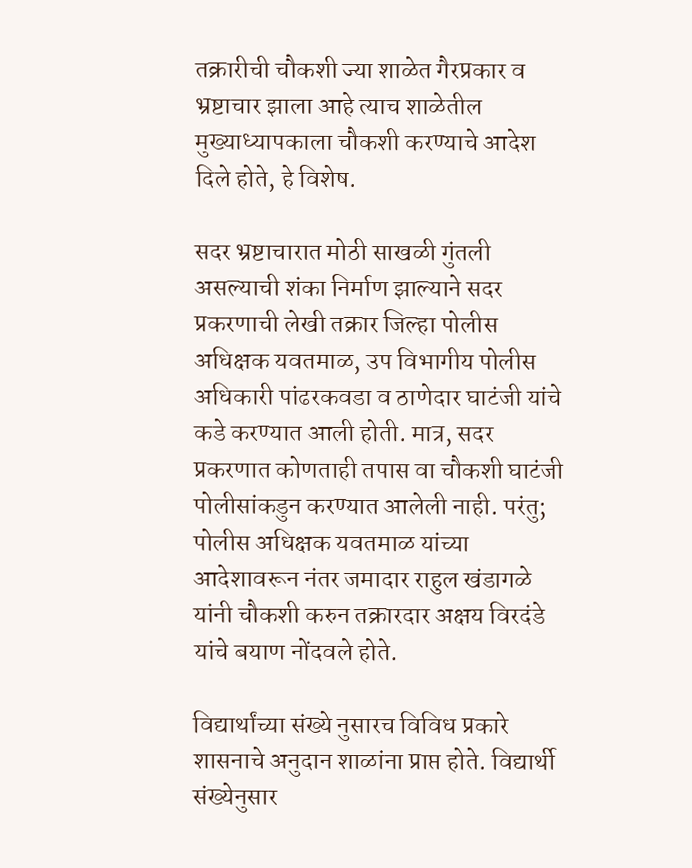तक्रारीची चौकशी ज्या शाळेत गैरप्रकार व भ्रष्टाचार झाला आहे त्याच शाळेतील मुख्याध्यापकाला चौकशी करण्याचे आदेश दिले होते, हे विशेष.

सदर भ्रष्टाचारात मोठी साखळी गुंतली असल्याची शंका निर्माण झाल्याने सदर प्रकरणाची लेखी तक्रार जिल्हा पोलीस अधिक्षक यवतमाळ, उप विभागीय पोलीस अधिकारी पांढरकवडा व ठाणेदार घाटंजी यांचे कडे करण्यात आली होती. मात्र, सदर प्रकरणात कोणताही तपास वा चौकशी घाटंजी पोलीसांकडुन करण्यात आलेली नाही. परंतु; पोलीस अधिक्षक यवतमाळ यांच्या आदेशावरून नंतर जमादार राहुल खंडागळे यांनी चौकशी करुन तक्रारदार अक्षय विरदंडे यांचे बयाण नोंदवले होते.

विद्यार्थांच्या संख्ये नुसारच विविध प्रकारे शासनाचे अनुदान शाळांना प्राप्त होते. विद्यार्थी संख्येनुसार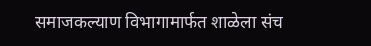समाजकल्याण विभागामार्फत शाळेला संच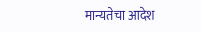मान्यतेचा आदेश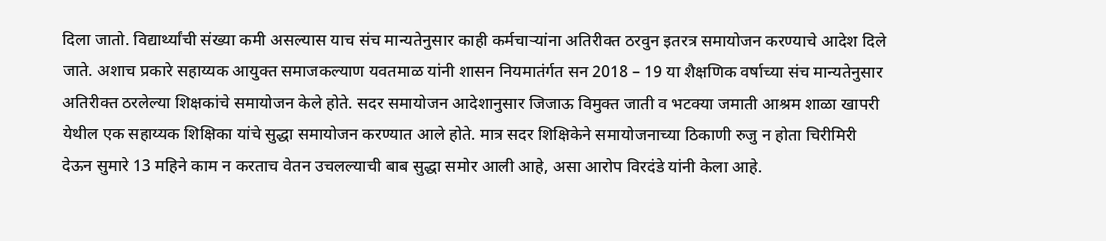दिला जातो. विद्यार्थ्यांची संख्या कमी असल्यास याच संच मान्यतेनुसार काही कर्मचाऱ्यांना अतिरीक्त ठरवुन इतरत्र समायोजन करण्याचे आदेश दिले जाते. अशाच प्रकारे सहाय्यक आयुक्त समाजकल्याण यवतमाळ यांनी शासन नियमातंर्गत सन 2018 – 19 या शैक्षणिक वर्षाच्या संच मान्यतेनुसार अतिरीक्त ठरलेल्या शिक्षकांचे समायोजन केले होते. सदर समायोजन आदेशानुसार जिजाऊ विमुक्त जाती व भटक्या जमाती आश्रम शाळा खापरी येथील एक सहाय्यक शिक्षिका यांचे सुद्धा समायोजन करण्यात आले होते. मात्र सदर शिक्षिकेने समायोजनाच्या ठिकाणी रुजु न होता चिरीमिरी देऊन सुमारे 13 महिने काम न करताच वेतन उचलल्याची बाब सुद्धा समोर आली आहे, असा आरोप विरदंडे यांनी केला आहे.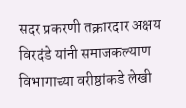सदर प्रकरणी तक्रारदार अक्षय विरदंडे यांनी समाजकल्याण विभागाच्या वरीष्ठांकडे लेखी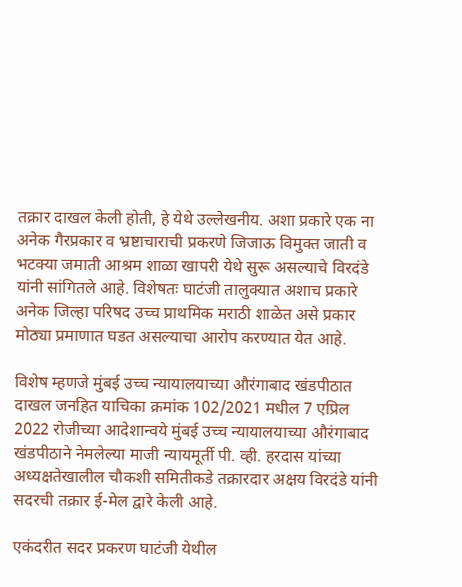तक्रार दाखल केली होती, हे येथे उल्लेखनीय. अशा प्रकारे एक ना अनेक गैरप्रकार व भ्रष्टाचाराची प्रकरणे जिजाऊ विमुक्त जाती व भटक्या जमाती आश्रम शाळा खापरी येथे सुरू असल्याचे विरदंडे यांनी सांगितले आहे. विशेषतः घाटंजी तालुक्यात अशाच प्रकारे अनेक जिल्हा परिषद उच्च प्राथमिक मराठी शाळेत असे प्रकार मोठ्या प्रमाणात घडत असल्याचा आरोप करण्यात येत आहे.

विशेष म्हणजे मुंबई उच्च न्यायालयाच्या औरंगाबाद खंडपीठात दाखल जनहित याचिका क्रमांक 102/2021 मधील 7 एप्रिल 2022 रोजीच्या आदेशान्वये मुंबई उच्च न्यायालयाच्या औरंगाबाद खंडपीठाने नेमलेल्या माजी न्यायमूर्ती पी. व्ही. हरदास यांच्या अध्यक्षतेखालील चौकशी समितीकडे तक्रारदार अक्षय विरदंडे यांनी सदरची तक्रार ई-मेल द्वारे केली आहे.

एकंदरीत सदर प्रकरण घाटंजी येथील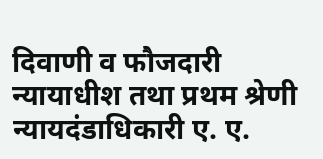दिवाणी व फौजदारी न्यायाधीश तथा प्रथम श्रेणी न्यायदंडाधिकारी ए. ए.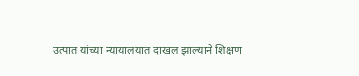उत्पात यांच्या न्यायालयात दाखल झाल्याने शिक्षण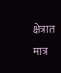क्षेत्रात मात्र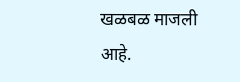खळबळ माजली आहे.